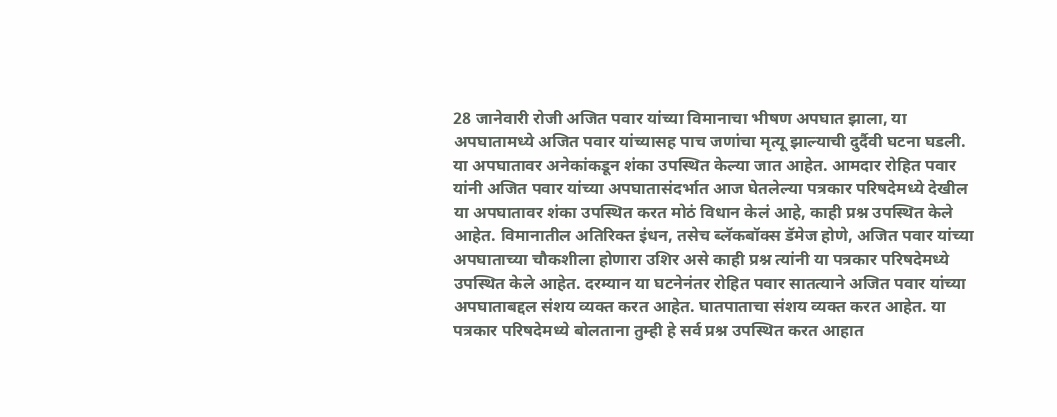28 जानेवारी रोजी अजित पवार यांच्या विमानाचा भीषण अपघात झाला, या अपघातामध्ये अजित पवार यांच्यासह पाच जणांचा मृत्यू झाल्याची दुर्दैवी घटना घडली. या अपघातावर अनेकांकडून शंका उपस्थित केल्या जात आहेत. आमदार रोहित पवार यांनी अजित पवार यांच्या अपघातासंदर्भात आज घेतलेल्या पत्रकार परिषदेमध्ये देखील या अपघातावर शंका उपस्थित करत मोठं विधान केलं आहे, काही प्रश्न उपस्थित केले आहेत. विमानातील अतिरिक्त इंधन, तसेच ब्लॅकबॉक्स डॅमेज होणे, अजित पवार यांच्या अपघाताच्या चौकशीला होणारा उशिर असे काही प्रश्न त्यांनी या पत्रकार परिषदेमध्ये उपस्थित केले आहेत. दरम्यान या घटनेनंतर रोहित पवार सातत्याने अजित पवार यांच्या अपघाताबद्दल संशय व्यक्त करत आहेत. घातपाताचा संशय व्यक्त करत आहेत. या पत्रकार परिषदेमध्ये बोलताना तुम्ही हे सर्व प्रश्न उपस्थित करत आहात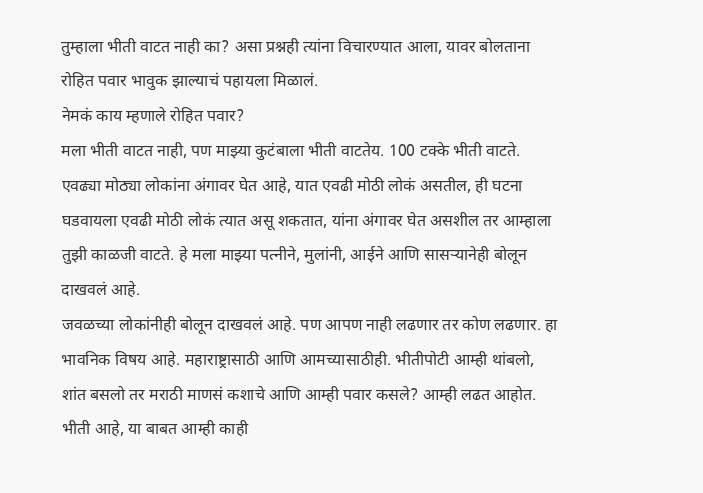तुम्हाला भीती वाटत नाही का? असा प्रश्नही त्यांना विचारण्यात आला, यावर बोलताना रोहित पवार भावुक झाल्याचं पहायला मिळालं.
नेमकं काय म्हणाले रोहित पवार?
मला भीती वाटत नाही, पण माझ्या कुटंबाला भीती वाटतेय. 100 टक्के भीती वाटते. एवढ्या मोठ्या लोकांना अंगावर घेत आहे, यात एवढी मोठी लोकं असतील, ही घटना घडवायला एवढी मोठी लोकं त्यात असू शकतात, यांना अंगावर घेत असशील तर आम्हाला तुझी काळजी वाटते. हे मला माझ्या पत्नीने, मुलांनी, आईने आणि सासऱ्यानेही बोलून दाखवलं आहे.
जवळच्या लोकांनीही बोलून दाखवलं आहे. पण आपण नाही लढणार तर कोण लढणार. हा भावनिक विषय आहे. महाराष्ट्रासाठी आणि आमच्यासाठीही. भीतीपोटी आम्ही थांबलो, शांत बसलो तर मराठी माणसं कशाचे आणि आम्ही पवार कसले? आम्ही लढत आहोत. भीती आहे, या बाबत आम्ही काही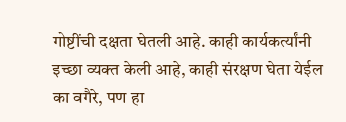गोष्टींची दक्षता घेतली आहे. काही कार्यकर्त्यांनी इच्छा व्यक्त केली आहे, काही संरक्षण घेता येईल का वगैरे, पण हा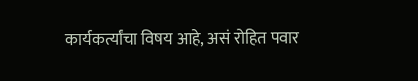कार्यकर्त्यांचा विषय आहे, असं रोहित पवार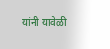यांनी यावेळी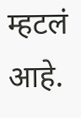म्हटलं आहे.